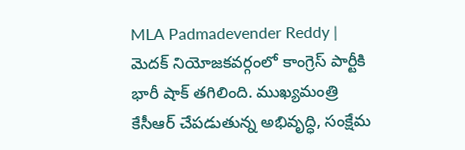MLA Padmadevender Reddy | మెదక్ నియోజకవర్గంలో కాంగ్రెస్ పార్టీకి భారీ షాక్ తగిలింది. ముఖ్యమంత్రి కేసీఆర్ చేపడుతున్న అభివృద్ధి, సంక్షేమ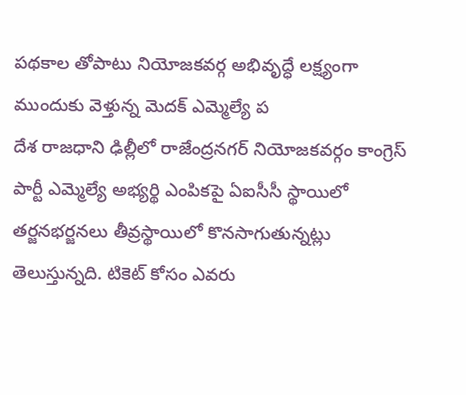పథకాల తోపాటు నియోజకవర్గ అభివృద్ధే లక్ష్యంగా ముందుకు వెళ్తున్న మెదక్ ఎమ్మెల్యే ప
దేశ రాజధాని ఢిల్లీలో రాజేంద్రనగర్ నియోజకవర్గం కాంగ్రెస్ పార్టీ ఎమ్మెల్యే అభ్యర్థి ఎంపికపై ఏఐసీసీ స్థాయిలో తర్జనభర్జనలు తీవ్రస్థాయిలో కొనసాగుతున్నట్లు తెలుస్తున్నది. టికెట్ కోసం ఎవరు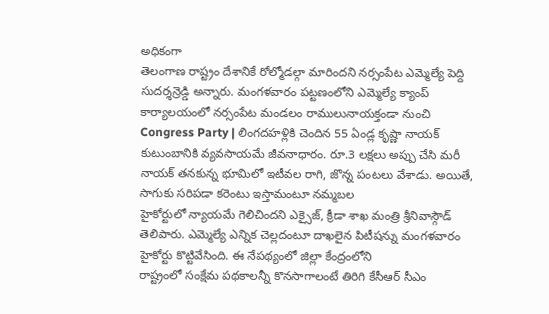అధికంగా
తెలంగాణ రాష్ట్రం దేశానికే రోల్మోడల్గా మారిందని నర్సంపేట ఎమ్మెల్యే పెద్ది సుదర్శన్రెడ్డి అన్నారు. మంగళవారం పట్టణంలోని ఎమ్మెల్యే క్యాంప్ కార్యాలయంలో నర్సంపేట మండలం రాములునాయక్తండా నుంచి
Congress Party | లింగదహళ్లికి చెందిన 55 ఏండ్ల కృష్ణా నాయక్ కుటుంబానికి వ్యవసాయమే జీవనాధారం. రూ.3 లక్షలు అప్పు చేసి మరీ నాయక్ తనకున్న భూమిలో ఇటీవల రాగి, జొన్న పంటలు వేశాడు. అయితే, సాగుకు సరిపడా కరెంటు ఇస్తామంటూ నమ్మబల
హైకోర్టులో న్యాయమే గెలిచిందని ఎక్సైజ్, క్రీడా శాఖ మంత్రి శ్రీనివాస్గౌడ్ తెలిపారు. ఎమ్మెల్యే ఎన్నిక చెల్లదంటూ దాఖలైన పిటీషన్ను మంగళవారం హైకోర్టు కొట్టివేసింది. ఈ నేపథ్యంలో జిల్లా కేంద్రంలోని
రాష్ట్రంలో సంక్షేమ పథకాలన్నీ కొనసాగాలంటే తిరిగి కేసీఆర్ సీఎం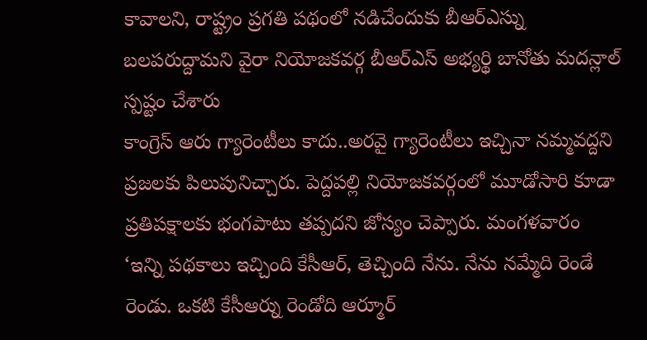కావాలని, రాష్ట్రం ప్రగతి పథంలో నడిచేందుకు బీఆర్ఎస్ను బలపరుద్దామని వైరా నియోజకవర్గ బీఆర్ఎస్ అభ్యర్థి బానోతు మదన్లాల్ స్పష్టం చేశారు
కాంగ్రెస్ ఆరు గ్యారెంటీలు కాదు..అరవై గ్యారెంటీలు ఇచ్చినా నమ్మవద్దని ప్రజలకు పిలుపునిచ్చారు. పెద్దపల్లి నియోజకవర్గంలో మూడోసారి కూడా ప్రతిపక్షాలకు భంగపాటు తప్పదని జోస్యం చెప్పారు. మంగళవారం
‘ఇన్ని పథకాలు ఇచ్చింది కేసీఆర్, తెచ్చింది నేను. నేను నమ్మేది రెండే రెండు. ఒకటి కేసీఆర్ను రెండోది ఆర్మూర్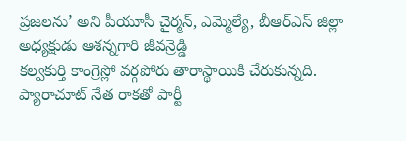ప్రజలను’ అని పీయూసీ చైర్మన్, ఎమ్మెల్యే, బీఆర్ఎస్ జిల్లా అధ్యక్షుడు ఆశన్నగారి జీవన్రెడ్డి
కల్వకుర్తి కాంగ్రెస్లో వర్గపోరు తారాస్థాయికి చేరుకున్నది. ప్యారాచూట్ నేత రాకతో పార్టీ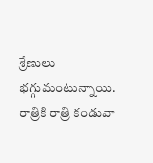శ్రేణులు భగ్గుమంటున్నాయి. రాత్రికి రాత్రి కండువా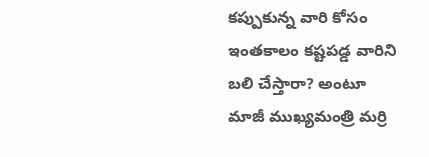కప్పుకున్న వారి కోసం ఇంతకాలం కష్టపడ్డ వారిని బలి చేస్తారా? అంటూ
మాజీ ముఖ్యమంత్రి మర్రి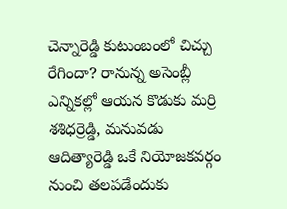చెన్నారెడ్డి కుటుంబంలో చిచ్చు రేగిందా? రానున్న అసెంబ్లీ ఎన్నికల్లో ఆయన కొడుకు మర్రి శశిధర్రెడ్డి, మనువడు ఆదిత్యారెడ్డి ఒకే నియోజకవర్గం నుంచి తలపడేందుకు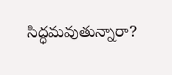సిద్ధమవుతున్నారా?